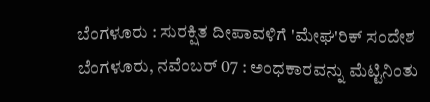ಬೆಂಗಳೂರು : ಸುರಕ್ಷಿತ ದೀಪಾವಳಿಗೆ 'ಮೇಘ'ರಿಕ್ ಸಂದೇಶ
ಬೆಂಗಳೂರು, ನವೆಂಬರ್ 07 : ಅಂಧಕಾರವನ್ನು ಮೆಟ್ಟಿನಿಂತು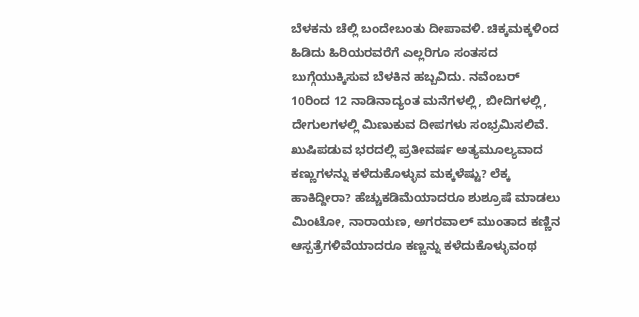ಬೆಳಕನು ಚೆಲ್ಲಿ ಬಂದೇಬಂತು ದೀಪಾವಳಿ. ಚಿಕ್ಕಮಕ್ಕಳಿಂದ ಹಿಡಿದು ಹಿರಿಯರವರೆಗೆ ಎಲ್ಲರಿಗೂ ಸಂತಸದ ಬುಗ್ಗೆಯುಕ್ಕಿಸುವ ಬೆಳಕಿನ ಹಬ್ಬವಿದು. ನವೆಂಬರ್ 10ರಿಂದ 12 ನಾಡಿನಾದ್ಯಂತ ಮನೆಗಳಲ್ಲಿ, ಬೀದಿಗಳಲ್ಲಿ, ದೇಗುಲಗಳಲ್ಲಿ ಮಿಣುಕುವ ದೀಪಗಳು ಸಂಭ್ರಮಿಸಲಿವೆ.
ಖುಷಿಪಡುವ ಭರದಲ್ಲಿ ಪ್ರತೀವರ್ಷ ಅತ್ಯಮೂಲ್ಯವಾದ ಕಣ್ಣುಗಳನ್ನು ಕಳೆದುಕೊಳ್ಳುವ ಮಕ್ಕಳೆಷ್ಟು? ಲೆಕ್ಕ ಹಾಕಿದ್ದೀರಾ? ಹೆಚ್ಚುಕಡಿಮೆಯಾದರೂ ಶುಶ್ರೂಷೆ ಮಾಡಲು ಮಿಂಟೋ, ನಾರಾಯಣ, ಅಗರವಾಲ್ ಮುಂತಾದ ಕಣ್ಣಿನ ಆಸ್ಪತ್ರೆಗಳಿವೆಯಾದರೂ ಕಣ್ಣನ್ನು ಕಳೆದುಕೊಳ್ಳುವಂಥ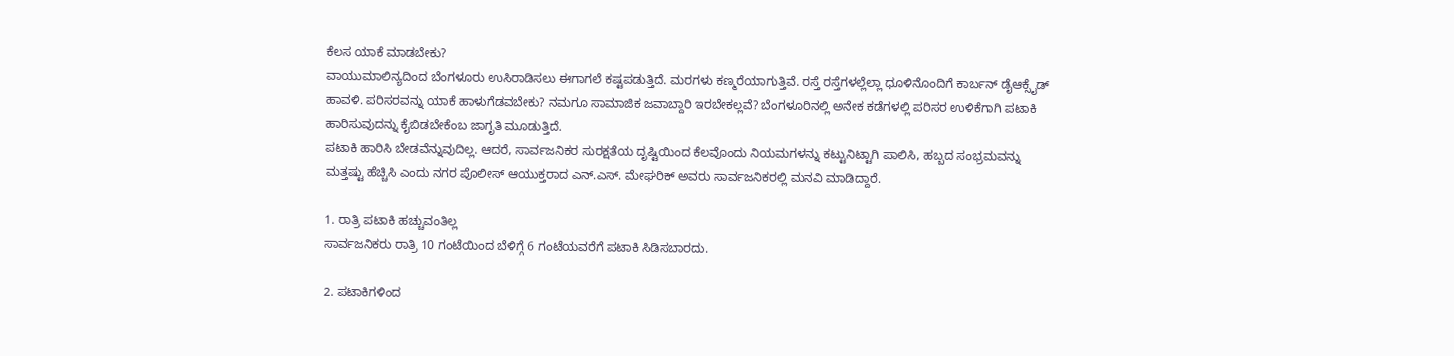ಕೆಲಸ ಯಾಕೆ ಮಾಡಬೇಕು?
ವಾಯುಮಾಲಿನ್ಯದಿಂದ ಬೆಂಗಳೂರು ಉಸಿರಾಡಿಸಲು ಈಗಾಗಲೆ ಕಷ್ಟಪಡುತ್ತಿದೆ. ಮರಗಳು ಕಣ್ಮರೆಯಾಗುತ್ತಿವೆ. ರಸ್ತೆ ರಸ್ತೆಗಳಲ್ಲೆಲ್ಲಾ ಧೂಳಿನೊಂದಿಗೆ ಕಾರ್ಬನ್ ಡೈಆಕ್ಸೈಡ್ ಹಾವಳಿ. ಪರಿಸರವನ್ನು ಯಾಕೆ ಹಾಳುಗೆಡವಬೇಕು? ನಮಗೂ ಸಾಮಾಜಿಕ ಜವಾಬ್ದಾರಿ ಇರಬೇಕಲ್ಲವೆ? ಬೆಂಗಳೂರಿನಲ್ಲಿ ಅನೇಕ ಕಡೆಗಳಲ್ಲಿ ಪರಿಸರ ಉಳಿಕೆಗಾಗಿ ಪಟಾಕಿ ಹಾರಿಸುವುದನ್ನು ಕೈಬಿಡಬೇಕೆಂಬ ಜಾಗೃತಿ ಮೂಡುತ್ತಿದೆ.
ಪಟಾಕಿ ಹಾರಿಸಿ ಬೇಡವೆನ್ನುವುದಿಲ್ಲ. ಆದರೆ, ಸಾರ್ವಜನಿಕರ ಸುರಕ್ಷತೆಯ ದೃಷ್ಟಿಯಿಂದ ಕೆಲವೊಂದು ನಿಯಮಗಳನ್ನು ಕಟ್ಟುನಿಟ್ಟಾಗಿ ಪಾಲಿಸಿ, ಹಬ್ಬದ ಸಂಭ್ರಮವನ್ನು ಮತ್ತಷ್ಟು ಹೆಚ್ಚಿಸಿ ಎಂದು ನಗರ ಪೊಲೀಸ್ ಆಯುಕ್ತರಾದ ಎನ್.ಎಸ್. ಮೇಘರಿಕ್ ಅವರು ಸಾರ್ವಜನಿಕರಲ್ಲಿ ಮನವಿ ಮಾಡಿದ್ದಾರೆ.

1. ರಾತ್ರಿ ಪಟಾಕಿ ಹಚ್ಚುವಂತಿಲ್ಲ
ಸಾರ್ವಜನಿಕರು ರಾತ್ರಿ 10 ಗಂಟೆಯಿಂದ ಬೆಳಿಗ್ಗೆ 6 ಗಂಟೆಯವರೆಗೆ ಪಟಾಕಿ ಸಿಡಿಸಬಾರದು.

2. ಪಟಾಕಿಗಳಿಂದ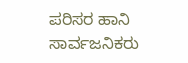ಪರಿಸರ ಹಾನಿ
ಸಾರ್ವಜನಿಕರು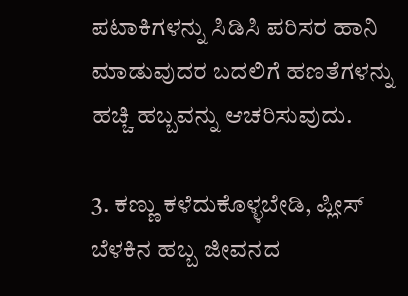ಪಟಾಕಿಗಳನ್ನು ಸಿಡಿಸಿ ಪರಿಸರ ಹಾನಿ ಮಾಡುವುದರ ಬದಲಿಗೆ ಹಣತೆಗಳನ್ನು ಹಚ್ಚಿ ಹಬ್ಬವನ್ನು ಆಚರಿಸುವುದು.

3. ಕಣ್ಣು ಕಳೆದುಕೊಳ್ಳಬೇಡಿ, ಪ್ಲೀಸ್
ಬೆಳಕಿನ ಹಬ್ಬ ಜೀವನದ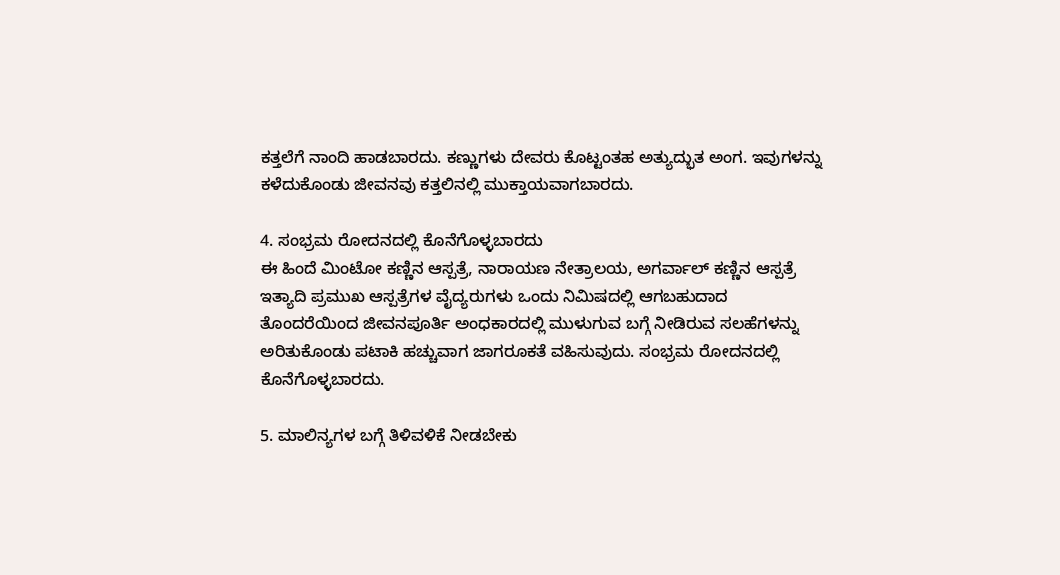ಕತ್ತಲೆಗೆ ನಾಂದಿ ಹಾಡಬಾರದು. ಕಣ್ಣುಗಳು ದೇವರು ಕೊಟ್ಟಂತಹ ಅತ್ಯುದ್ಭುತ ಅಂಗ. ಇವುಗಳನ್ನು ಕಳೆದುಕೊಂಡು ಜೀವನವು ಕತ್ತಲಿನಲ್ಲಿ ಮುಕ್ತಾಯವಾಗಬಾರದು.

4. ಸಂಭ್ರಮ ರೋದನದಲ್ಲಿ ಕೊನೆಗೊಳ್ಳಬಾರದು
ಈ ಹಿಂದೆ ಮಿಂಟೋ ಕಣ್ಣಿನ ಆಸ್ಪತ್ರೆ, ನಾರಾಯಣ ನೇತ್ರಾಲಯ, ಅಗರ್ವಾಲ್ ಕಣ್ಣಿನ ಆಸ್ಪತ್ರೆ ಇತ್ಯಾದಿ ಪ್ರಮುಖ ಆಸ್ಪತ್ರೆಗಳ ವೈದ್ಯರುಗಳು ಒಂದು ನಿಮಿಷದಲ್ಲಿ ಆಗಬಹುದಾದ ತೊಂದರೆಯಿಂದ ಜೀವನಪೂರ್ತಿ ಅಂಧಕಾರದಲ್ಲಿ ಮುಳುಗುವ ಬಗ್ಗೆ ನೀಡಿರುವ ಸಲಹೆಗಳನ್ನು ಅರಿತುಕೊಂಡು ಪಟಾಕಿ ಹಚ್ಚುವಾಗ ಜಾಗರೂಕತೆ ವಹಿಸುವುದು. ಸಂಭ್ರಮ ರೋದನದಲ್ಲಿ ಕೊನೆಗೊಳ್ಳಬಾರದು.

5. ಮಾಲಿನ್ಯಗಳ ಬಗ್ಗೆ ತಿಳಿವಳಿಕೆ ನೀಡಬೇಕು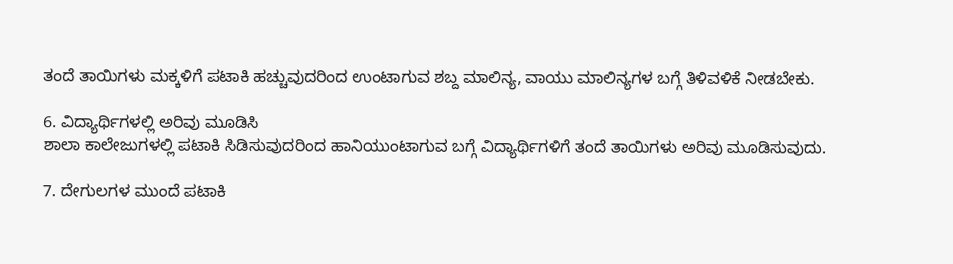ತಂದೆ ತಾಯಿಗಳು ಮಕ್ಕಳಿಗೆ ಪಟಾಕಿ ಹಚ್ಚುವುದರಿಂದ ಉಂಟಾಗುವ ಶಬ್ದ ಮಾಲಿನ್ಯ, ವಾಯು ಮಾಲಿನ್ಯಗಳ ಬಗ್ಗೆ ತಿಳಿವಳಿಕೆ ನೀಡಬೇಕು.

6. ವಿದ್ಯಾರ್ಥಿಗಳಲ್ಲಿ ಅರಿವು ಮೂಡಿಸಿ
ಶಾಲಾ ಕಾಲೇಜುಗಳಲ್ಲಿ ಪಟಾಕಿ ಸಿಡಿಸುವುದರಿಂದ ಹಾನಿಯುಂಟಾಗುವ ಬಗ್ಗೆ ವಿದ್ಯಾರ್ಥಿಗಳಿಗೆ ತಂದೆ ತಾಯಿಗಳು ಅರಿವು ಮೂಡಿಸುವುದು.

7. ದೇಗುಲಗಳ ಮುಂದೆ ಪಟಾಕಿ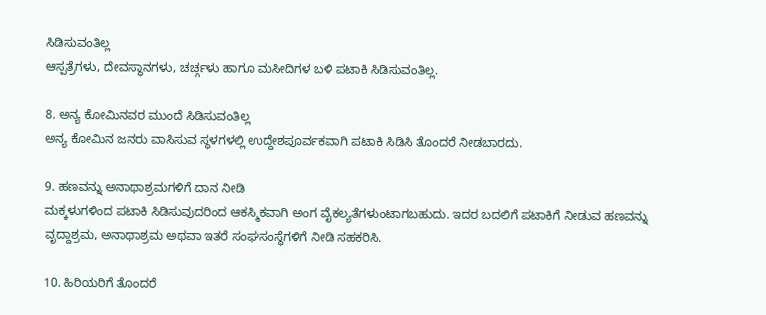ಸಿಡಿಸುವಂತಿಲ್ಲ
ಆಸ್ಪತ್ರೆಗಳು, ದೇವಸ್ಥಾನಗಳು, ಚರ್ಚ್ಗಳು ಹಾಗೂ ಮಸೀದಿಗಳ ಬಳಿ ಪಟಾಕಿ ಸಿಡಿಸುವಂತಿಲ್ಲ.

8. ಅನ್ಯ ಕೋಮಿನವರ ಮುಂದೆ ಸಿಡಿಸುವಂತಿಲ್ಲ
ಅನ್ಯ ಕೋಮಿನ ಜನರು ವಾಸಿಸುವ ಸ್ಥಳಗಳಲ್ಲಿ ಉದ್ದೇಶಪೂರ್ವಕವಾಗಿ ಪಟಾಕಿ ಸಿಡಿಸಿ ತೊಂದರೆ ನೀಡಬಾರದು.

9. ಹಣವನ್ನು ಅನಾಥಾಶ್ರಮಗಳಿಗೆ ದಾನ ನೀಡಿ
ಮಕ್ಕಳುಗಳಿಂದ ಪಟಾಕಿ ಸಿಡಿಸುವುದರಿಂದ ಆಕಸ್ಮಿಕವಾಗಿ ಅಂಗ ವೈಕಲ್ಯತೆಗಳುಂಟಾಗಬಹುದು. ಇದರ ಬದಲಿಗೆ ಪಟಾಕಿಗೆ ನೀಡುವ ಹಣವನ್ನು ವೃದ್ದಾಶ್ರಮ, ಅನಾಥಾಶ್ರಮ ಅಥವಾ ಇತರೆ ಸಂಘಸಂಸ್ಥೆಗಳಿಗೆ ನೀಡಿ ಸಹಕರಿಸಿ.

10. ಹಿರಿಯರಿಗೆ ತೊಂದರೆ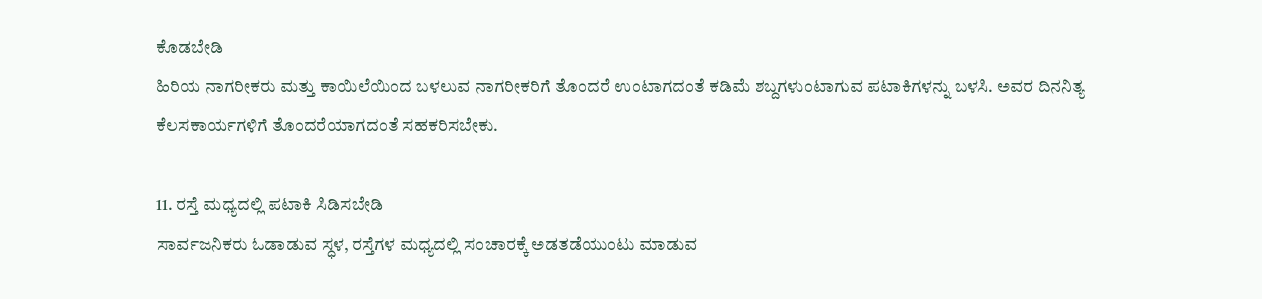ಕೊಡಬೇಡಿ
ಹಿರಿಯ ನಾಗರೀಕರು ಮತ್ತು ಕಾಯಿಲೆಯಿಂದ ಬಳಲುವ ನಾಗರೀಕರಿಗೆ ತೊಂದರೆ ಉಂಟಾಗದಂತೆ ಕಡಿಮೆ ಶಬ್ದಗಳುಂಟಾಗುವ ಪಟಾಕಿಗಳನ್ನು ಬಳಸಿ. ಅವರ ದಿನನಿತ್ಯ ಕೆಲಸಕಾರ್ಯಗಳಿಗೆ ತೊಂದರೆಯಾಗದಂತೆ ಸಹಕರಿಸಬೇಕು.

11. ರಸ್ತೆ ಮಧ್ಯದಲ್ಲಿ ಪಟಾಕಿ ಸಿಡಿಸಬೇಡಿ
ಸಾರ್ವಜನಿಕರು ಓಡಾಡುವ ಸ್ಧಳ, ರಸ್ತೆಗಳ ಮಧ್ಯದಲ್ಲಿ ಸಂಚಾರಕ್ಕೆ ಅಡತಡೆಯುಂಟು ಮಾಡುವ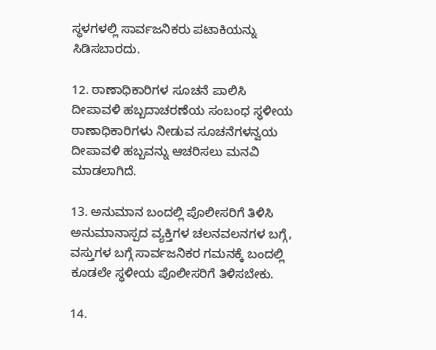ಸ್ಧಳಗಳಲ್ಲಿ ಸಾರ್ವಜನಿಕರು ಪಟಾಕಿಯನ್ನು ಸಿಡಿಸಬಾರದು.

12. ಠಾಣಾಧಿಕಾರಿಗಳ ಸೂಚನೆ ಪಾಲಿಸಿ
ದೀಪಾವಳಿ ಹಬ್ಬದಾಚರಣೆಯ ಸಂಬಂಧ ಸ್ಧಳೀಯ ಠಾಣಾಧಿಕಾರಿಗಳು ನೀಡುವ ಸೂಚನೆಗಳನ್ವಯ ದೀಪಾವಳಿ ಹಬ್ಬವನ್ನು ಆಚರಿಸಲು ಮನವಿ ಮಾಡಲಾಗಿದೆ.

13. ಅನುಮಾನ ಬಂದಲ್ಲಿ ಪೊಲೀಸರಿಗೆ ತಿಳಿಸಿ
ಅನುಮಾನಾಸ್ಪದ ವ್ಯಕ್ತಿಗಳ ಚಲನವಲನಗಳ ಬಗ್ಗೆ, ವಸ್ತುಗಳ ಬಗ್ಗೆ ಸಾರ್ವಜನಿಕರ ಗಮನಕ್ಕೆ ಬಂದಲ್ಲಿ ಕೂಡಲೇ ಸ್ಧಳೀಯ ಪೊಲೀಸರಿಗೆ ತಿಳಿಸಬೇಕು.

14.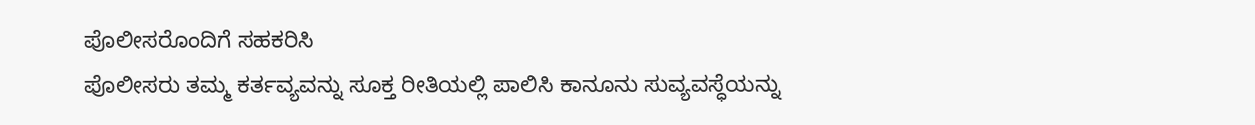ಪೊಲೀಸರೊಂದಿಗೆ ಸಹಕರಿಸಿ
ಪೊಲೀಸರು ತಮ್ಮ ಕರ್ತವ್ಯವನ್ನು ಸೂಕ್ತ ರೀತಿಯಲ್ಲಿ ಪಾಲಿಸಿ ಕಾನೂನು ಸುವ್ಯವಸ್ಧೆಯನ್ನು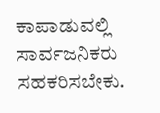ಕಾಪಾಡುವಲ್ಲಿ ಸಾರ್ವಜನಿಕರು ಸಹಕರಿಸಬೇಕು.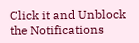Click it and Unblock the Notifications